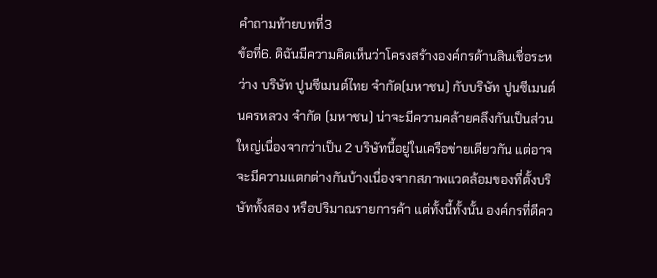คำถามท้ายบทที่3
ข้อที่6. ดิฉันมีความคิดเห็นว่าโครงสร้างองค์กรด้านสินเชื่อระหว่าง บริษัท ปูนซีเมนต์ไทย จำกัด(มหาชน) กับบริษัท ปูนซีเมนต์นครหลวง จำกัด (มหาชน) น่าจะมีความคล้ายคลึงกันเป็นส่วนใหญ่เนื่องจากว่าเป็น 2 บริษัทนี้อยู่ในเครือข่ายเดียวกัน แต่อาจจะมีความแตกต่างกันบ้างเนื่องจากสภาพแวดล้อมของที่ตั้งบริษัททั้งสอง หรือปริมาณรายการค้า แต่ทั้งนี้ทั้งนั้น องค์กรที่ดีคว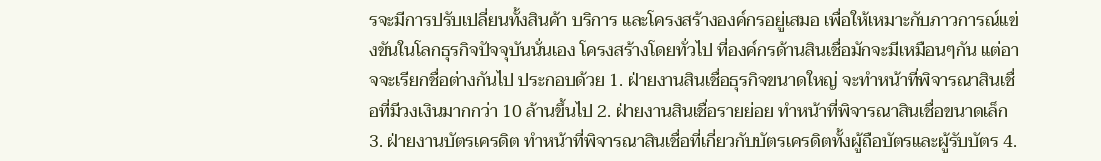รจะมีการปรับเปลี่ยนทั้งสินค้า บริการ และโครงสร้างองค์กรอยู่เสมอ เพื่อให้เหมาะกับภาวการณ์แข่งขันในโลกธุรกิจปัจจุบันนั่นเอง โครงสร้างโดยทั่วไป ที่องค์กรด้านสินเชื่อมักจะมีเหมือนๆกัน แต่อาจจะเรียกชื่อต่างกันไป ประกอบด้วย 1. ฝ่ายงานสินเชื่อธุรกิจขนาดใหญ่ จะทำหน้าที่พิจารณาสินเชื่อที่มีวงเงินมากกว่า 10 ล้านขึ้นไป 2. ฝ่ายงานสินเชื่อรายย่อย ทำหน้าที่พิจารณาสินเชื่อขนาดเล็ก 3. ฝ่ายงานบัตรเครดิต ทำหน้าที่พิจารณาสินเชื่อที่เกี่ยวกับบัตรเครดิตทั้งผู้ถือบัตรและผู้รับบัตร 4.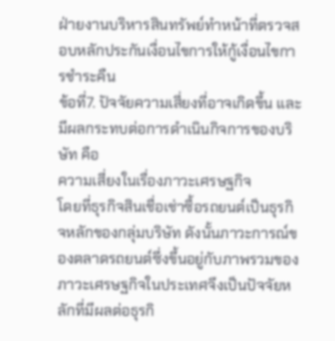ฝ่ายงานบริหารสินทรัพย์ทำหน้าที่ตรวจสอบหลักประกันเงื่อนไขการให้กู้เงื่อนไขการชำระคืน
ข้อที่7. ปัจจัยความเสี่ยงที่อาจเกิดขึ้น และมีผลกระทบต่อการดำเนินกิจการของบริษัท คือ
ความเสี่ยงในเรื่องภาวะเศรษฐกิจ
โดยที่ธุรกิจสินเชื่อเช่าซื้อรถยนต์เป็นธุรกิจหลักของกลุ่มบริษัท ดังนั้นภาวะการณ์ของตลาดรถยนต์ซึ่งขึ้นอยู่กับภาพรวมของภาวะเศรษฐกิจในประเทศจึงเป็นปัจจัยหลักที่มีผลต่อธุรกิ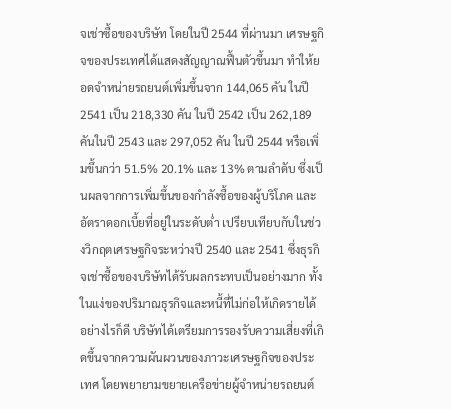จเช่าซื้อของบริษัท โดยในปี 2544 ที่ผ่านมา เศรษฐกิจของประเทศได้แสดงสัญญาณฟื้นตัวขึ้นมา ทำให้ยอดจำหน่ายรถยนต์เพิ่มขึ้นจาก 144,065 คัน ในปี 2541 เป็น 218,330 คัน ในปี 2542 เป็น 262,189 คันในปี 2543 และ 297,052 คัน ในปี 2544 หรือเพิ่มขึ้นกว่า 51.5% 20.1% และ 13% ตามลำดับ ซึ่งเป็นผลจากการเพิ่มขึ้นของกำลังซื้อของผู้บริโภค และอัตราดอกเบี้ยที่อยู่ในระดับต่ำ เปรียบเทียบกับในช่วงวิกฤตเศรษฐกิจระหว่างปี 2540 และ 2541 ซึ่งธุรกิจเช่าซื้อของบริษัทได้รับผลกระทบเป็นอย่างมาก ทั้งในแง่ของปริมาณธุรกิจและหนี้ที่ไม่ก่อให้เกิดรายได้ อย่างไรก็ดี บริษัทได้เตรียมการรองรับความเสี่ยงที่เกิดขึ้นจากความผันผวนของภาวะเศรษฐกิจของประเทศ โดยพยายามขยายเครือข่ายผู้จำหน่ายรถยนต์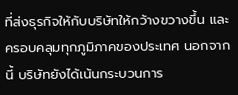ที่ส่งธุรกิจให้กับบริษัทให้กว้างขวางขึ้น และครอบคลุมทุกภูมิภาคของประเทศ นอกจากนี้ บริษัทยังได้เน้นกระบวนการ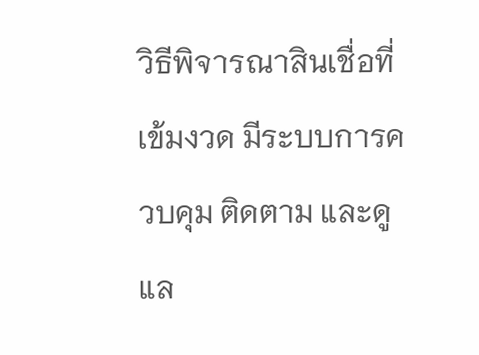วิธีพิจารณาสินเชื่อที่เข้มงวด มีระบบการควบคุม ติดตาม และดูแล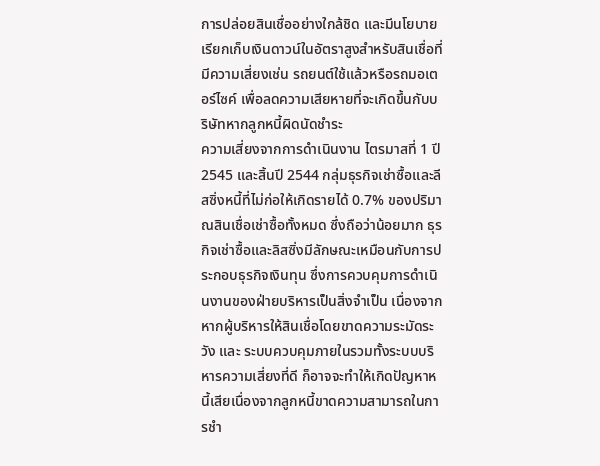การปล่อยสินเชื่ออย่างใกล้ชิด และมีนโยบายเรียกเก็บเงินดาวน์ในอัตราสูงสำหรับสินเชื่อที่มีความเสี่ยงเช่น รถยนต์ใช้แล้วหรือรถมอเตอร์ไซค์ เพื่อลดความเสียหายที่จะเกิดขึ้นกับบริษัทหากลูกหนี้ผิดนัดชำระ
ความเสี่ยงจากการดำเนินงาน ไตรมาสที่ 1 ปี 2545 และสิ้นปี 2544 กลุ่มธุรกิจเช่าซื้อและลีสซิ่งหนี้ที่ไม่ก่อให้เกิดรายได้ 0.7% ของปริมาณสินเชื่อเช่าซื้อทั้งหมด ซึ่งถือว่าน้อยมาก ธุรกิจเช่าซื้อและลิสซิ่งมีลักษณะเหมือนกับการประกอบธุรกิจเงินทุน ซึ่งการควบคุมการดำเนินงานของฝ่ายบริหารเป็นสิ่งจำเป็น เนื่องจากหากผู้บริหารให้สินเชื่อโดยขาดความระมัดระวัง และ ระบบควบคุมภายในรวมทั้งระบบบริหารความเสี่ยงที่ดี ก็อาจจะทำให้เกิดปัญหาหนี้เสียเนื่องจากลูกหนี้ขาดความสามารถในการชำ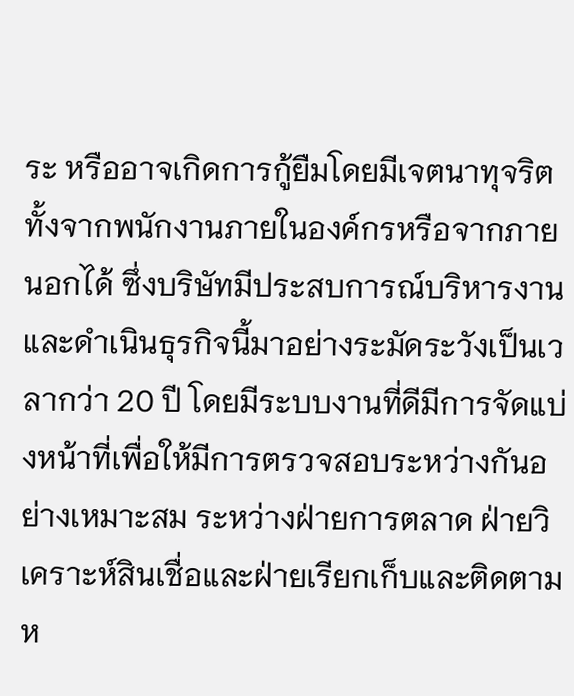ระ หรืออาจเกิดการกู้ยืมโดยมีเจตนาทุจริต ทั้งจากพนักงานภายในองค์กรหรือจากภายนอกได้ ซึ่งบริษัทมีประสบการณ์บริหารงานและดำเนินธุรกิจนี้มาอย่างระมัดระวังเป็นเวลากว่า 20 ปี โดยมีระบบงานที่ดีมีการจัดแบ่งหน้าที่เพื่อให้มีการตรวจสอบระหว่างกันอย่างเหมาะสม ระหว่างฝ่ายการตลาด ฝ่ายวิเคราะห์สินเชื่อและฝ่ายเรียกเก็บและติดตามห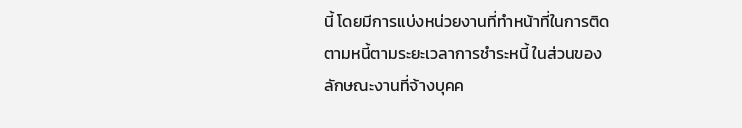นี้ โดยมีการแบ่งหน่วยงานที่ทำหน้าที่ในการติดตามหนี้ตามระยะเวลาการชำระหนี้ ในส่วนของลักษณะงานที่จ้างบุคค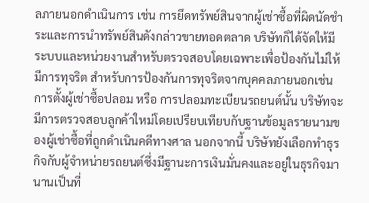ลภายนอกดำเนินการ เช่น การยึดทรัพย์สินจากผู้เช่าซื้อที่ผิดนัดชำระและการนำทรัพย์สินดังกล่าวขายทอดตลาด บริษัทก็ได้จัดให้มีระบบและหน่วยงานสำหรับตรวจสอบโดยเฉพาะเพื่อป้องกันไม่ให้มีการทุจริต สำหรับการป้องกันการทุจริตจากบุคคลภายนอกเช่น การตั้งผู้เช่าซื้อปลอม หรือ การปลอมทะเบียนรถยนต์นั้น บริษัทจะมีการตรวจสอบลูกค้าใหม่โดยเปรียบเทียบกับฐานข้อมูลรายนามของผู้เช่าซื้อที่ถูกดำเนินคดีทางศาล นอกจากนี้ บริษัทยังเลือกทำธุรกิจกับผู้จำหน่ายรถยนต์ซึ่งมีฐานะการเงินมั่นคงและอยู่ในธุรกิจมานานเป็นที่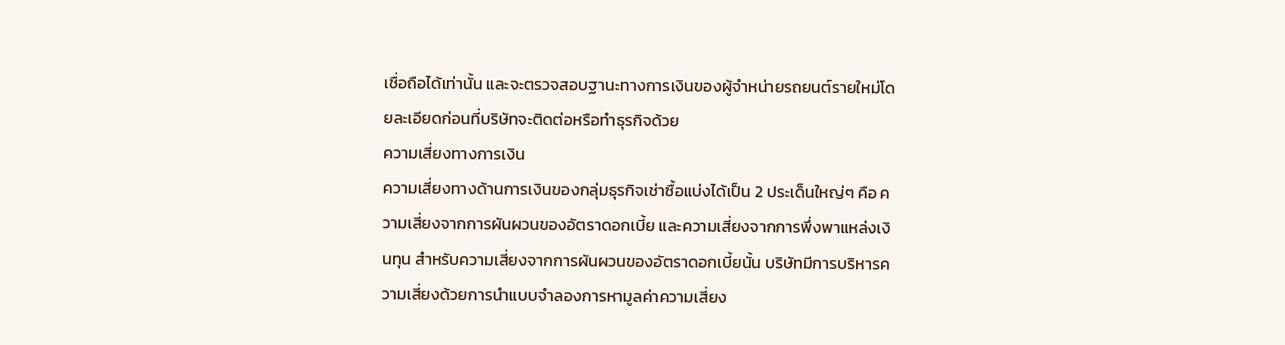เชื่อถือได้เท่านั้น และจะตรวจสอบฐานะทางการเงินของผู้จำหน่ายรถยนต์รายใหม่โดยละเอียดก่อนที่บริษัทจะติดต่อหรือทำธุรกิจด้วย
ความเสี่ยงทางการเงิน
ความเสี่ยงทางด้านการเงินของกลุ่มธุรกิจเช่าซื้อแบ่งได้เป็น 2 ประเด็นใหญ่ๆ คือ ความเสี่ยงจากการผันผวนของอัตราดอกเบี้ย และความเสี่ยงจากการพึ่งพาแหล่งเงินทุน สำหรับความเสี่ยงจากการผันผวนของอัตราดอกเบี้ยนั้น บริษัทมีการบริหารความเสี่ยงด้วยการนำแบบจำลองการหามูลค่าความเสี่ยง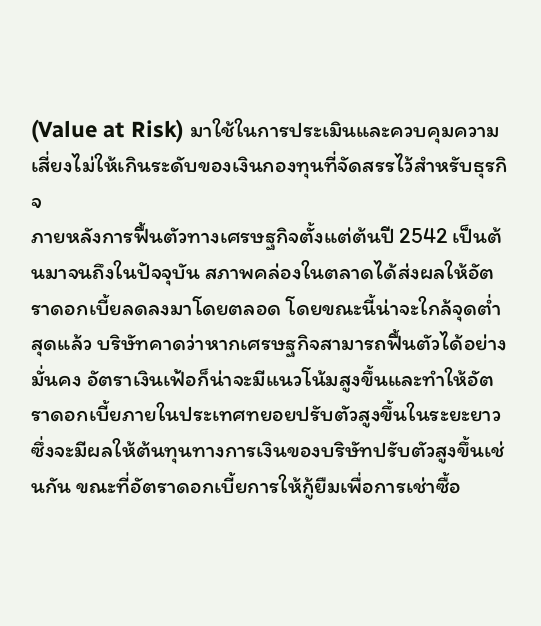(Value at Risk) มาใช้ในการประเมินและควบคุมความเสี่ยงไม่ให้เกินระดับของเงินกองทุนที่จัดสรรไว้สำหรับธุรกิจ
ภายหลังการฟื้นตัวทางเศรษฐกิจตั้งแต่ต้นปี 2542 เป็นต้นมาจนถึงในปัจจุบัน สภาพคล่องในตลาดได้ส่งผลให้อัตราดอกเบี้ยลดลงมาโดยตลอด โดยขณะนี้น่าจะใกล้จุดต่ำสุดแล้ว บริษัทคาดว่าหากเศรษฐกิจสามารถฟื้นตัวได้อย่างมั่นคง อัตราเงินเฟ้อก็น่าจะมีแนวโน้มสูงขึ้นและทำให้อัตราดอกเบี้ยภายในประเทศทยอยปรับตัวสูงขึ้นในระยะยาว ซึ่งจะมีผลให้ต้นทุนทางการเงินของบริษัทปรับตัวสูงขึ้นเช่นกัน ขณะที่อัตราดอกเบี้ยการให้กู้ยืมเพื่อการเช่าซื้อ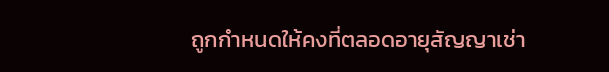ถูกกำหนดให้คงที่ตลอดอายุสัญญาเช่า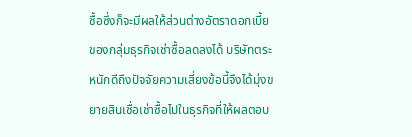ซื้อซึ่งก็จะมีผลให้ส่วนต่างอัตราดอกเบี้ยของกลุ่มธุรกิจเช่าซื้อลดลงได้ บริษัทตระหนักดีถึงปัจจัยความเสี่ยงข้อนี้จึงได้มุ่งขยายสินเชื่อเช่าซื้อไปในธุรกิจที่ให้ผลตอบ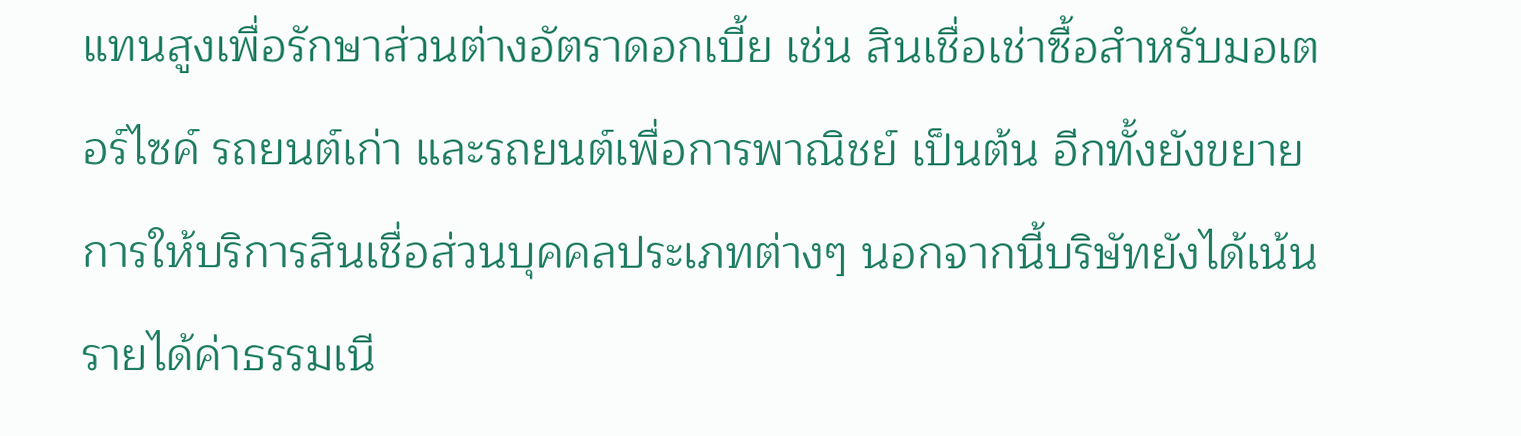แทนสูงเพื่อรักษาส่วนต่างอัตราดอกเบี้ย เช่น สินเชื่อเช่าซื้อสำหรับมอเตอร์ไซค์ รถยนต์เก่า และรถยนต์เพื่อการพาณิชย์ เป็นต้น อีกทั้งยังขยายการให้บริการสินเชื่อส่วนบุคคลประเภทต่างๆ นอกจากนี้บริษัทยังได้เน้นรายได้ค่าธรรมเนี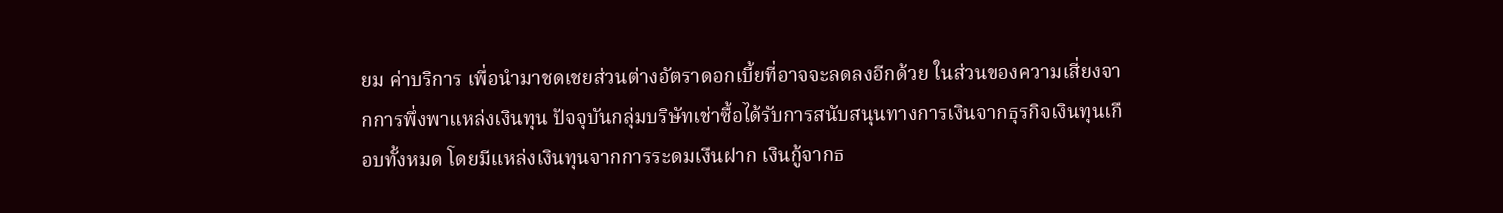ยม ค่าบริการ เพื่อนำมาชดเชยส่วนต่างอัตราดอกเบี้ยที่อาจจะลดลงอีกด้วย ในส่วนของความเสี่ยงจากการพึ่งพาแหล่งเงินทุน ปัจจุบันกลุ่มบริษัทเช่าซื้อได้รับการสนับสนุนทางการเงินจากธุรกิจเงินทุนเกือบทั้งหมด โดยมีแหล่งเงินทุนจากการระดมเงืนฝาก เงินกู้จากธ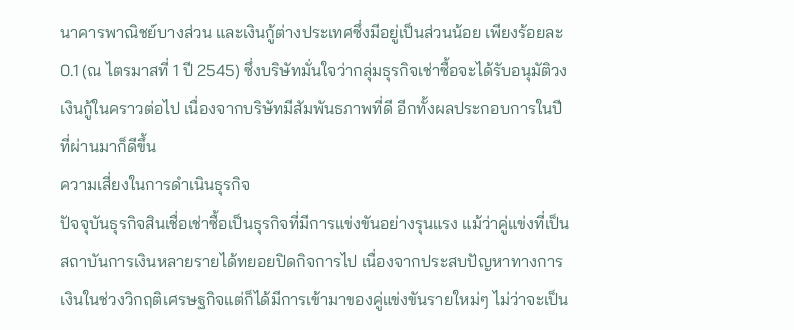นาคารพาณิชย์บางส่วน และเงินกู้ต่างประเทศซึ่งมีอยู่เป็นส่วนน้อย เพียงร้อยละ 0.1 (ณ ไตรมาสที่ 1 ปี 2545) ซึ่งบริษัทมั่นใจว่ากลุ่มธุรกิจเช่าซื้อจะได้รับอนุมัติวงเงินกู้ในคราวต่อไป เนื่องจากบริษัทมีสัมพันธภาพที่ดี อีกทั้งผลประกอบการในปีที่ผ่านมาก็ดีขึ้น
ความเสี่ยงในการดำเนินธุรกิจ
ปัจจุบันธุรกิจสินเชื่อเช่าซื้อเป็นธุรกิจที่มีการแข่งขันอย่างรุนแรง แม้ว่าคู่แข่งที่เป็นสถาบันการเงินหลายรายได้ทยอยปิดกิจการไป เนื่องจากประสบปัญหาทางการเงินในช่วงวิกฤติเศรษฐกิจแต่ก็ได้มีการเข้ามาของคู่แข่งขันรายใหม่ๆ ไม่ว่าจะเป็น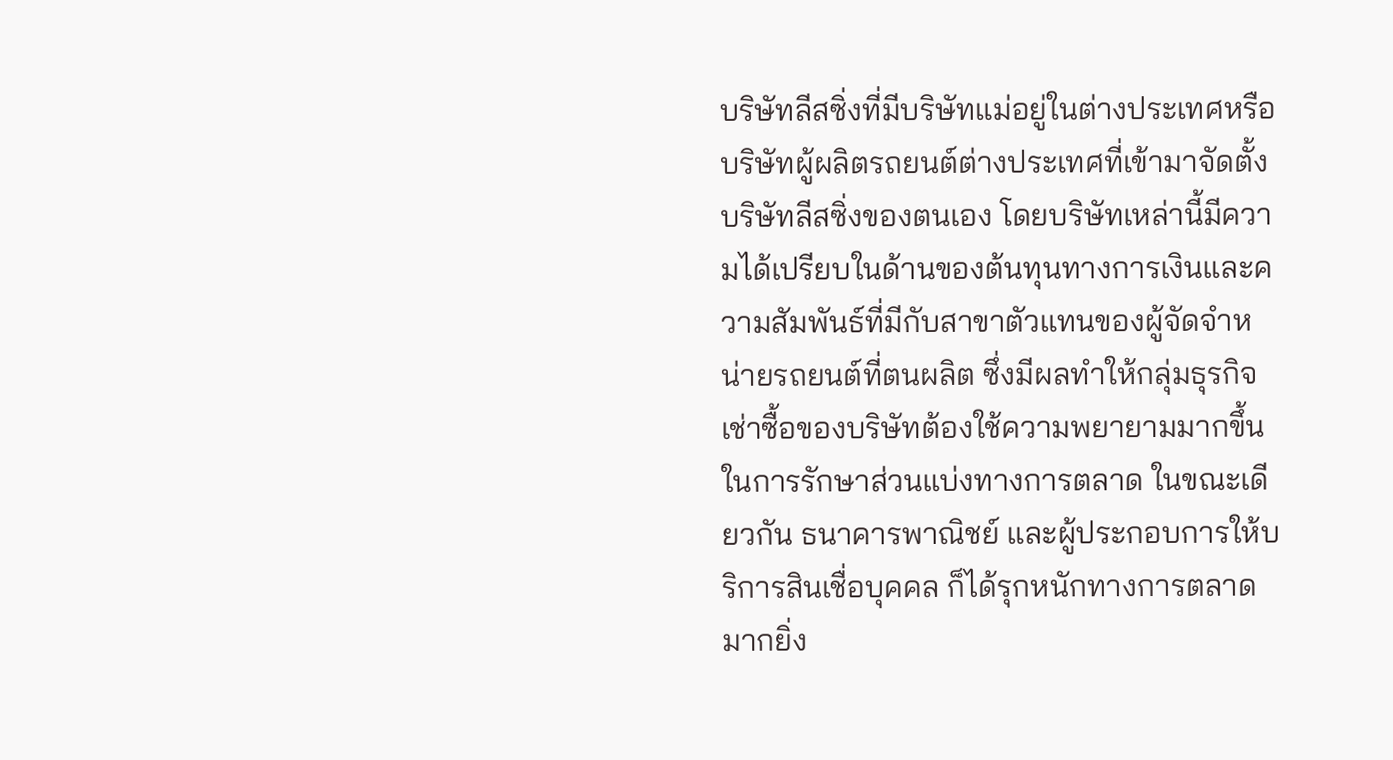บริษัทลีสซิ่งที่มีบริษัทแม่อยู่ในต่างประเทศหรือบริษัทผู้ผลิตรถยนต์ต่างประเทศที่เข้ามาจัดตั้งบริษัทลีสซิ่งของตนเอง โดยบริษัทเหล่านี้มีความได้เปรียบในด้านของต้นทุนทางการเงินและความสัมพันธ์ที่มีกับสาขาตัวแทนของผู้จัดจำหน่ายรถยนต์ที่ตนผลิต ซึ่งมีผลทำให้กลุ่มธุรกิจเช่าซื้อของบริษัทต้องใช้ความพยายามมากขึ้นในการรักษาส่วนแบ่งทางการตลาด ในขณะเดียวกัน ธนาคารพาณิชย์ และผู้ประกอบการให้บริการสินเชื่อบุคคล ก็ได้รุกหนักทางการตลาดมากยิ่ง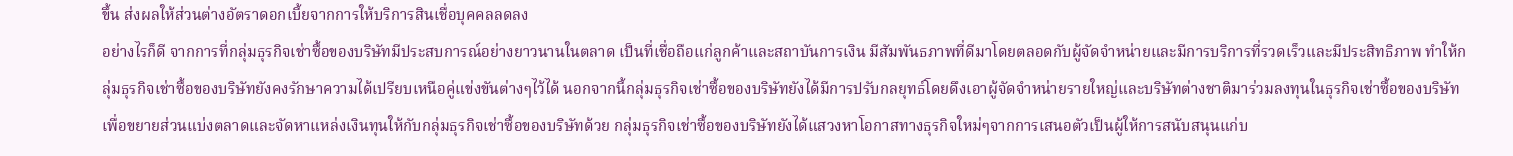ขึ้น ส่งผลให้ส่วนต่างอัตราดอกเบี้ยจากการให้บริการสินเชื่อบุคคลลดลง
อย่างไรก็ดี จากการที่กลุ่มธุรกิจเช่าซื้อของบริษัทมีประสบการณ์อย่างยาวนานในตลาด เป็นที่เชื่อถือแก่ลูกค้าและสถาบันการเงิน มีสัมพันธภาพที่ดีมาโดยตลอดกับผู้จัดจำหน่ายและมีการบริการที่รวดเร็วและมีประสิทธิภาพ ทำให้กลุ่มธุรกิจเช่าซื้อของบริษัทยังคงรักษาความได้เปรียบเหนือคู่แข่งขันต่างๆไว้ได้ นอกจากนี้กลุ่มธุรกิจเช่าซื้อของบริษัทยังได้มีการปรับกลยุทธ์โดยดึงเอาผู้จัดจำหน่ายรายใหญ่และบริษัทต่างชาติมาร่วมลงทุนในธุรกิจเช่าซื้อของบริษัท เพื่อขยายส่วนแบ่งตลาดและจัดหาแหล่งเงินทุนให้กับกลุ่มธุรกิจเช่าซื้อของบริษัทด้วย กลุ่มธุรกิจเช่าซื้อของบริษัทยังได้แสวงหาโอกาสทางธุรกิจใหม่ๆจากการเสนอตัวเป็นผู้ให้การสนับสนุนแก่บ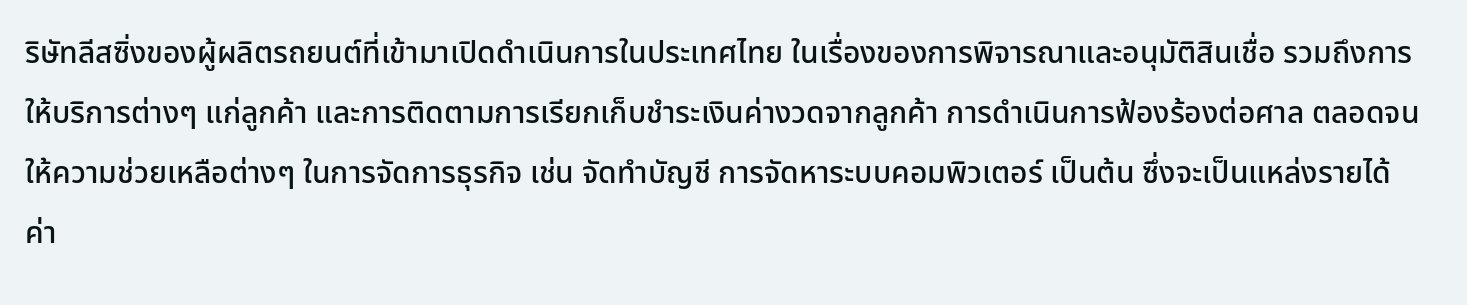ริษัทลีสซิ่งของผู้ผลิตรถยนต์ที่เข้ามาเปิดดำเนินการในประเทศไทย ในเรื่องของการพิจารณาและอนุมัติสินเชื่อ รวมถึงการให้บริการต่างๆ แก่ลูกค้า และการติดตามการเรียกเก็บชำระเงินค่างวดจากลูกค้า การดำเนินการฟ้องร้องต่อศาล ตลอดจนให้ความช่วยเหลือต่างๆ ในการจัดการธุรกิจ เช่น จัดทำบัญชี การจัดหาระบบคอมพิวเตอร์ เป็นต้น ซึ่งจะเป็นแหล่งรายได้ค่า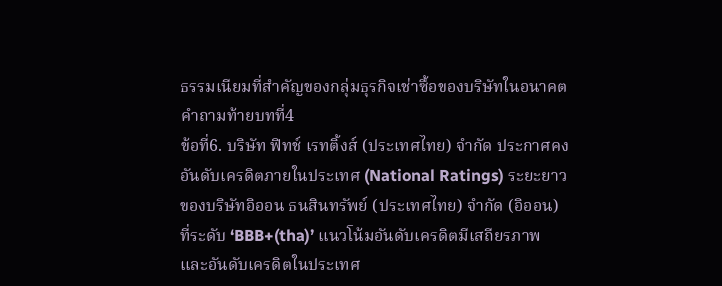ธรรมเนียมที่สำคัญของกลุ่มธุรกิจเช่าซื้อของบริษัทในอนาคต
คำถามท้ายบทที่4
ข้อที่6. บริษัท ฟิทช์ เรทติ้งส์ (ประเทศไทย) จำกัด ประกาศคงอันดับเครดิตภายในประเทศ (National Ratings) ระยะยาวของบริษัทอิออน ธนสินทรัพย์ (ประเทศไทย) จำกัด (อิออน) ที่ระดับ ‘BBB+(tha)’ แนวโน้มอันดับเครดิตมีเสถียรภาพ และอันดับเครดิตในประเทศ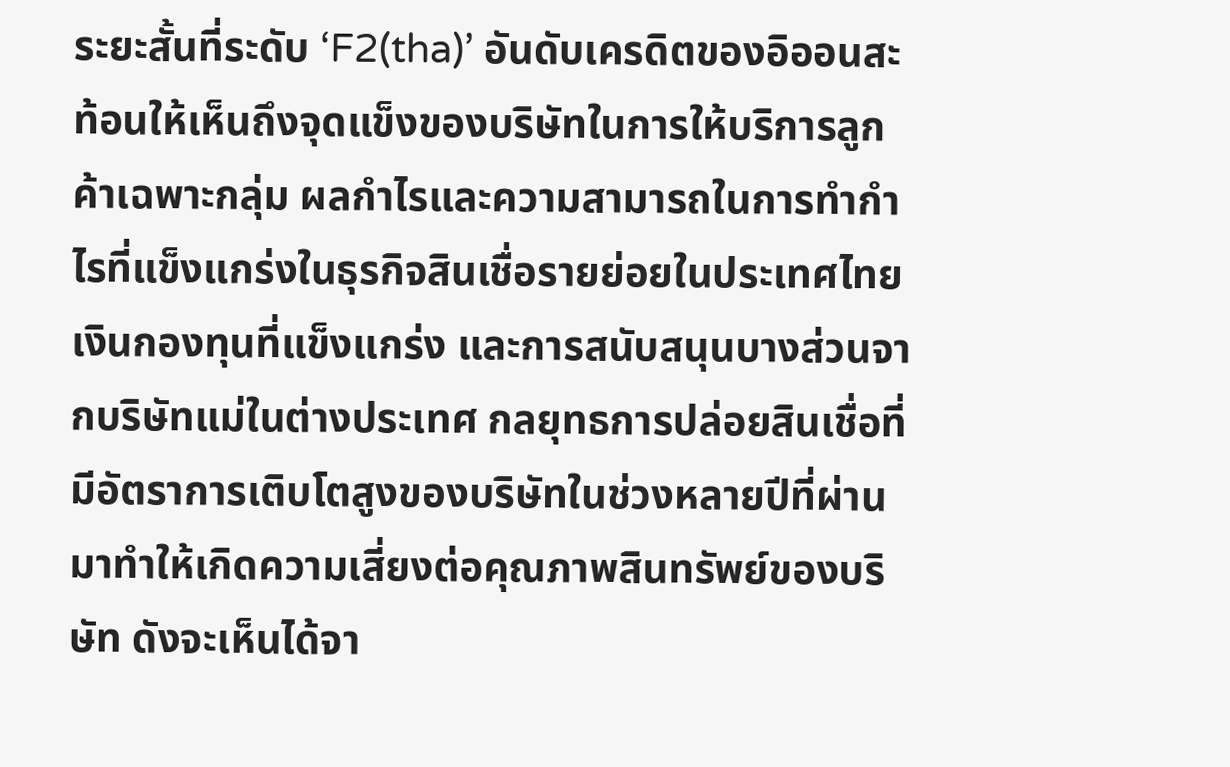ระยะสั้นที่ระดับ ‘F2(tha)’ อันดับเครดิตของอิออนสะท้อนให้เห็นถึงจุดแข็งของบริษัทในการให้บริการลูกค้าเฉพาะกลุ่ม ผลกำไรและความสามารถในการทำกำไรที่แข็งแกร่งในธุรกิจสินเชื่อรายย่อยในประเทศไทย เงินกองทุนที่แข็งแกร่ง และการสนับสนุนบางส่วนจากบริษัทแม่ในต่างประเทศ กลยุทธการปล่อยสินเชื่อที่มีอัตราการเติบโตสูงของบริษัทในช่วงหลายปีที่ผ่านมาทำให้เกิดความเสี่ยงต่อคุณภาพสินทรัพย์ของบริษัท ดังจะเห็นได้จา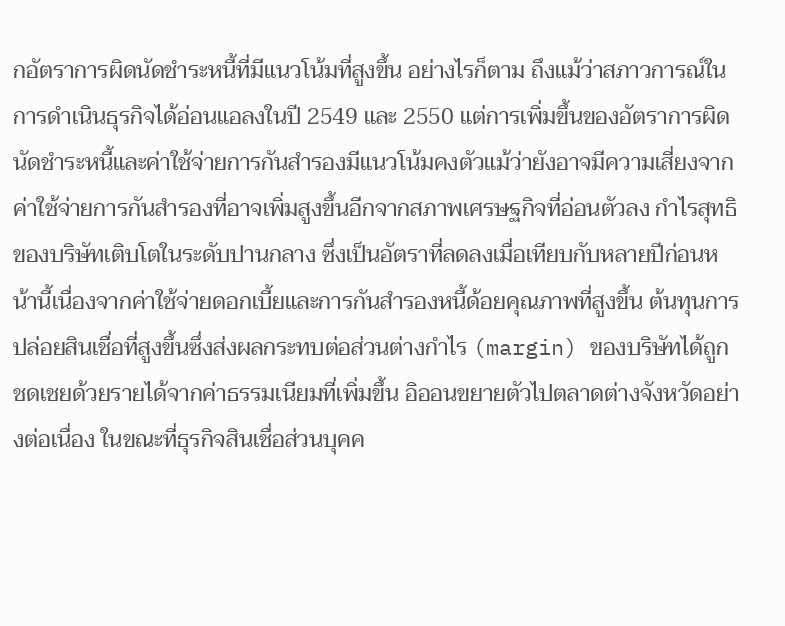กอัตราการผิดนัดชำระหนี้ที่มีแนวโน้มที่สูงขึ้น อย่างไรก็ตาม ถึงแม้ว่าสภาวการณ์ในการดำเนินธุรกิจได้อ่อนแอลงในปี 2549 และ 2550 แต่การเพิ่มขึ้นของอัตราการผิดนัดชำระหนี้และค่าใช้จ่ายการกันสำรองมีแนวโน้มคงตัวแม้ว่ายังอาจมีความเสี่ยงจากค่าใช้จ่ายการกันสำรองที่อาจเพิ่มสูงขึ้นอีกจากสภาพเศรษฐกิจที่อ่อนตัวลง กำไรสุทธิของบริษัทเติบโตในระดับปานกลาง ซึ่งเป็นอัตราที่ลดลงเมื่อเทียบกับหลายปีก่อนหน้านี้เนื่องจากค่าใช้จ่ายดอกเบี้ยและการกันสำรองหนี้ด้อยคุณภาพที่สูงขึ้น ต้นทุนการปล่อยสินเชื่อที่สูงขึ้นซึ่งส่งผลกระทบต่อส่วนต่างกำไร (margin) ของบริษัทได้ถูกชดเชยด้วยรายได้จากค่าธรรมเนียมที่เพิ่มขึ้น อิออนขยายตัวไปตลาดต่างจังหวัดอย่างต่อเนื่อง ในขณะที่ธุรกิจสินเชื่อส่วนบุคค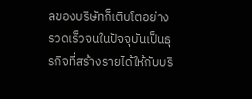ลของบริษัทก็เติบโตอย่างรวดเร็วจนในปัจจุบันเป็นธุรกิจที่สร้างรายได้ให้กับบริ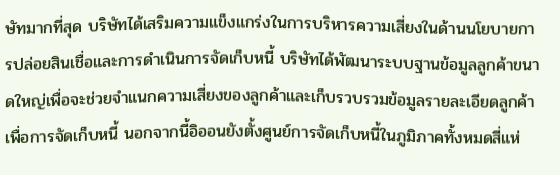ษัทมากที่สุด บริษัทได้เสริมความแข็งแกร่งในการบริหารความเสี่ยงในด้านนโยบายการปล่อยสินเชื่อและการดำเนินการจัดเก็บหนี้ บริษัทได้พัฒนาระบบฐานข้อมูลลูกค้าขนาดใหญ่เพื่อจะช่วยจำแนกความเสี่ยงของลูกค้าและเก็บรวบรวมข้อมูลรายละเอียดลูกค้าเพื่อการจัดเก็บหนี้ นอกจากนี้อิออนยังตั้งศูนย์การจัดเก็บหนี้ในภูมิภาคทั้งหมดสี่แห่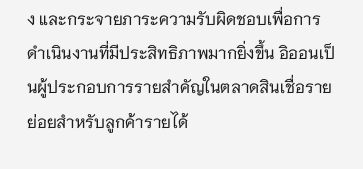ง และกระจายภาระความรับผิดชอบเพื่อการดำเนินงานที่มีประสิทธิภาพมากยิ่งขึ้น อิออนเป็นผู้ประกอบการรายสำคัญในตลาดสินเชื่อรายย่อยสำหรับลูกค้ารายได้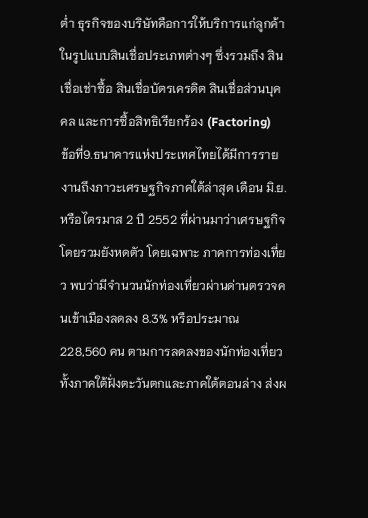ต่ำ ธุรกิจของบริษัทคือการให้บริการแก่ลูกค้าในรูปแบบสินเชื่อประเภทต่างๆ ซึ่งรวมถึง สินเชื่อเช่าซื้อ สินเชื่อบัตรเครดิต สินเชื่อส่วนบุคคล และการซื้อสิทธิเรียกร้อง (Factoring)
ข้อที่9.ธนาคารแห่งประเทศไทยได้มีการรายงานถึงภาวะเศรษฐกิจภาคใต้ล่าสุด เดือน มิ.ย. หรือไตรมาส 2 ปี 2552 ที่ผ่านมาว่าเศรษฐกิจโดยรวมยังหดตัว โดยเฉพาะ ภาคการท่องเที่ยว พบว่ามีจำนวนนักท่องเที่ยวผ่านด่านตรวจคนเข้าเมืองลดลง 8.3% หรือประมาณ 228,560 คน ตามการลดลงของนักท่องเที่ยวทั้งภาคใต้ฝั่งตะวันตกและภาคใต้ตอนล่าง ส่งผ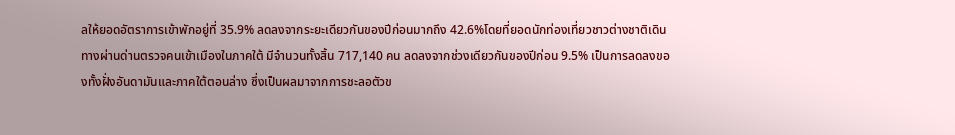ลให้ยอดอัตราการเข้าพักอยู่ที่ 35.9% ลดลงจากระยะเดียวกันของปีก่อนมากถึง 42.6%โดยที่ยอดนักท่องเที่ยวชาวต่างชาติเดินทางผ่านด่านตรวจคนเข้าเมืองในภาคใต้ มีจำนวนทั้งสิ้น 717,140 คน ลดลงจากช่วงเดียวกันของปีก่อน 9.5% เป็นการลดลงของทั้งฝั่งอันดามันและภาคใต้ตอนล่าง ซึ่งเป็นผลมาจากการชะลอตัวข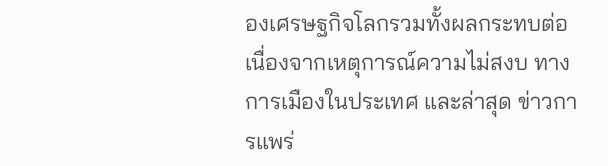องเศรษฐกิจโลกรวมทั้งผลกระทบต่อเนื่องจากเหตุการณ์ความไม่สงบ ทางการเมืองในประเทศ และล่าสุด ข่าวการแพร่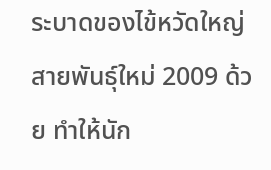ระบาดของไข้หวัดใหญ่สายพันธุ์ใหม่ 2009 ด้วย ทำให้นัก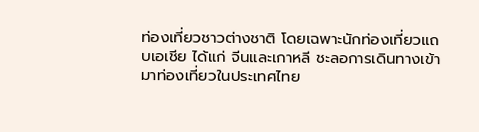ท่องเที่ยวชาวต่างชาติ โดยเฉพาะนักท่องเที่ยวแถบเอเชีย ได้แก่ จีนและเกาหลี ชะลอการเดินทางเข้ามาท่องเที่ยวในประเทศไทย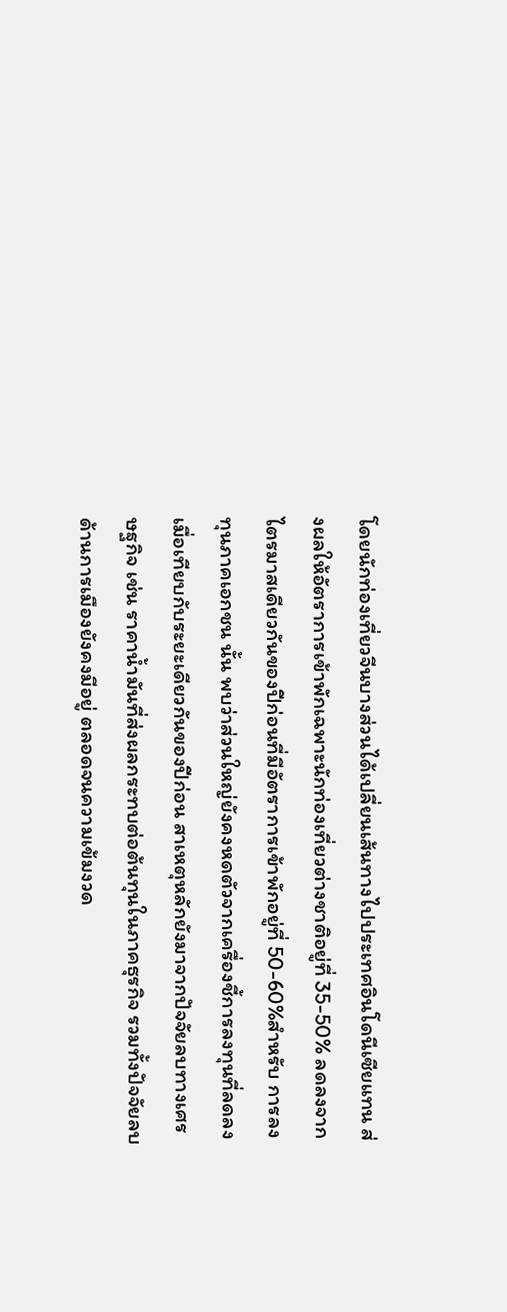โดยนักท่องเที่ยวจีนบางส่วนได้เปลี่ยนเส้นทางไปประเทศอินโดนีเซียแทน ส่งผลให้อัตราการเข้าพักเฉพาะนักท่องเที่ยวต่างชาติอยู่ที่ 35-50% ลดลงจากไตรมาสเดียวกันของปีก่อนที่มีอัตราการเข้าพักอยู่ที่ 50-60%สำหรับ การลงทุนภาคเอกชน นั้น พบว่าส่วนใหญ่ยังคงหดตัวจากเครื่องชี้การลงทุนที่ลดลงเมื่อเทียบกับระยะเดียวกันของปีก่อน สาเหตุหลักยังมาจากปัจจัยลบทางเศรษฐกิจ เช่น ราคาน้ำมันที่ส่งผลกระทบต่อต้นทุนในภาคธุรกิจ รวมทั้งปัจจัยลบด้านการเมืองยังคงมีอยู่ ตลอดจนความเข้มงวด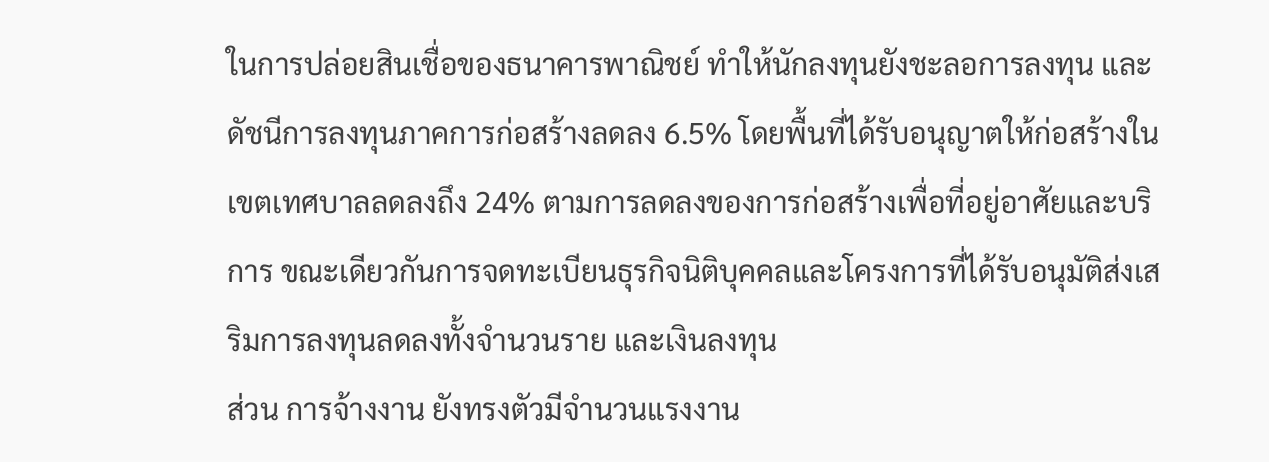ในการปล่อยสินเชื่อของธนาคารพาณิชย์ ทำให้นักลงทุนยังชะลอการลงทุน และดัชนีการลงทุนภาคการก่อสร้างลดลง 6.5% โดยพื้นที่ได้รับอนุญาตให้ก่อสร้างในเขตเทศบาลลดลงถึง 24% ตามการลดลงของการก่อสร้างเพื่อที่อยู่อาศัยและบริการ ขณะเดียวกันการจดทะเบียนธุรกิจนิติบุคคลและโครงการที่ได้รับอนุมัติส่งเสริมการลงทุนลดลงทั้งจำนวนราย และเงินลงทุน
ส่วน การจ้างงาน ยังทรงตัวมีจำนวนแรงงาน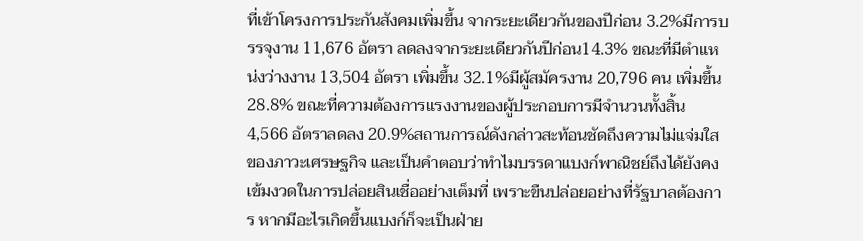ที่เข้าโครงการประกันสังคมเพิ่มขึ้น จากระยะเดียวกันของปีก่อน 3.2%มีการบรรจุงาน 11,676 อัตรา ลดลงจากระยะเดียวกันปีก่อน14.3% ขณะที่มีตำแหน่งว่างงาน 13,504 อัตรา เพิ่มขึ้น 32.1%มีผู้สมัครงาน 20,796 คน เพิ่มขึ้น 28.8% ขณะที่ความต้องการแรงงานของผู้ประกอบการมีจำนวนทั้งสิ้น 4,566 อัตราลดลง 20.9%สถานการณ์ดังกล่าวสะท้อนชัดถึงความไม่แจ่มใสของภาวะเศรษฐกิจ และเป็นคำตอบว่าทำไมบรรดาแบงก์พาณิชย์ถึงได้ยังคงเข้มงวดในการปล่อยสินเชื่ออย่างเต็มที่ เพราะขืนปล่อยอย่างที่รัฐบาลต้องการ หากมีอะไรเกิดขึ้นแบงก์ก็จะเป็นฝ่าย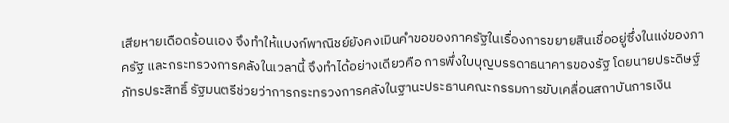เสียหายเดือดร้อนเอง จึงทำให้แบงก์พาณิชย์ยังคงเมินคำขอของภาครัฐในเรื่องการขยายสินเชื่ออยู่ซึ่งในแง่ของภาครัฐ และกระทรวงการคลังในเวลานี้ จึงทำได้อย่างเดียวคือ การพึ่งใบบุญบรรดาธนาคารของรัฐ โดยนายประดิษฐ์ ภัทรประสิทธิ์ รัฐมนตรีช่วยว่าการกระทรวงการคลังในฐานะประธานคณะกรรมการขับเคลื่อนสถาบันการเงิน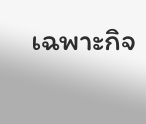เฉพาะกิจ